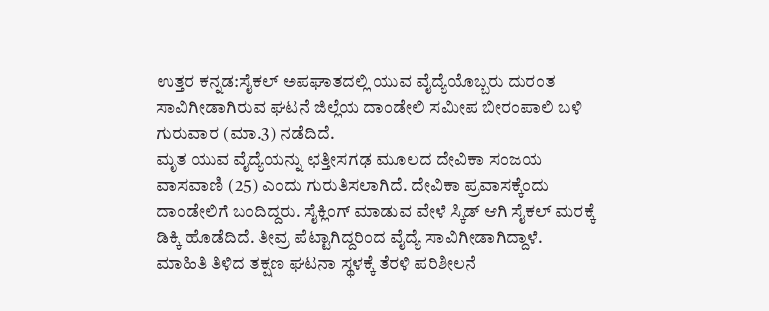ಉತ್ತರ ಕನ್ನಡ:ಸೈಕಲ್ ಅಪಘಾತದಲ್ಲಿ ಯುವ ವೈದ್ಯೆಯೊಬ್ಬರು ದುರಂತ ಸಾವಿಗೀಡಾಗಿರುವ ಘಟನೆ ಜಿಲ್ಲೆಯ ದಾಂಡೇಲಿ ಸಮೀಪ ಬೀರಂಪಾಲಿ ಬಳಿ ಗುರುವಾರ (ಮಾ.3) ನಡೆದಿದೆ.
ಮೃತ ಯುವ ವೈದ್ಯೆಯನ್ನು ಛತ್ತೀಸಗಢ ಮೂಲದ ದೇವಿಕಾ ಸಂಜಯ ವಾಸವಾಣಿ (25) ಎಂದು ಗುರುತಿಸಲಾಗಿದೆ. ದೇವಿಕಾ ಪ್ರವಾಸಕ್ಕೆಂದು ದಾಂಡೇಲಿಗೆ ಬಂದಿದ್ದರು. ಸೈಕ್ಲಿಂಗ್ ಮಾಡುವ ವೇಳೆ ಸ್ಕಿಡ್ ಆಗಿ ಸೈಕಲ್ ಮರಕ್ಕೆ ಡಿಕ್ಕಿ ಹೊಡೆದಿದೆ. ತೀವ್ರ ಪೆಟ್ಟಾಗಿದ್ದರಿಂದ ವೈದ್ಯೆ ಸಾವಿಗೀಡಾಗಿದ್ದಾಳೆ.
ಮಾಹಿತಿ ತಿಳಿದ ತಕ್ಷಣ ಘಟನಾ ಸ್ಥಳಕ್ಕೆ ತೆರಳಿ ಪರಿಶೀಲನೆ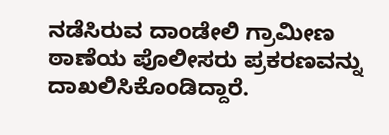ನಡೆಸಿರುವ ದಾಂಡೇಲಿ ಗ್ರಾಮೀಣ ಠಾಣೆಯ ಪೊಲೀಸರು ಪ್ರಕರಣವನ್ನು ದಾಖಲಿಸಿಕೊಂಡಿದ್ದಾರೆ.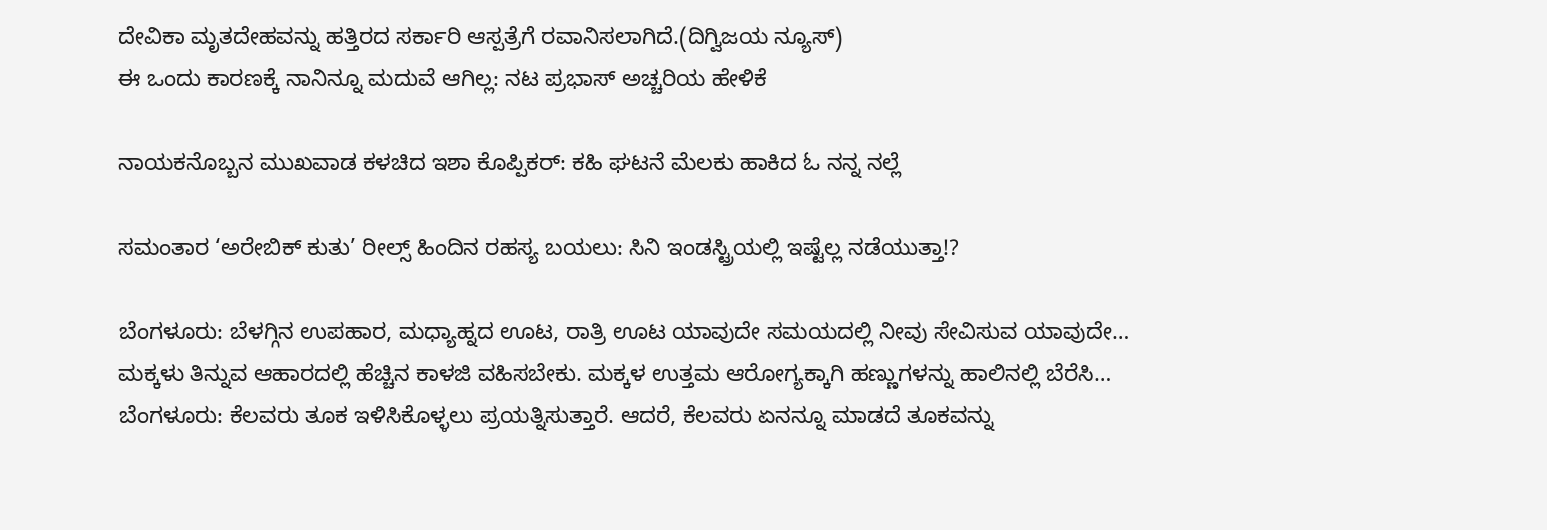ದೇವಿಕಾ ಮೃತದೇಹವನ್ನು ಹತ್ತಿರದ ಸರ್ಕಾರಿ ಆಸ್ಪತ್ರೆಗೆ ರವಾನಿಸಲಾಗಿದೆ.(ದಿಗ್ವಿಜಯ ನ್ಯೂಸ್)
ಈ ಒಂದು ಕಾರಣಕ್ಕೆ ನಾನಿನ್ನೂ ಮದುವೆ ಆಗಿಲ್ಲ: ನಟ ಪ್ರಭಾಸ್ ಅಚ್ಚರಿಯ ಹೇಳಿಕೆ

ನಾಯಕನೊಬ್ಬನ ಮುಖವಾಡ ಕಳಚಿದ ಇಶಾ ಕೊಪ್ಪಿಕರ್: ಕಹಿ ಘಟನೆ ಮೆಲಕು ಹಾಕಿದ ಓ ನನ್ನ ನಲ್ಲೆ

ಸಮಂತಾರ ‘ಅರೇಬಿಕ್ ಕುತು’ ರೀಲ್ಸ್ ಹಿಂದಿನ ರಹಸ್ಯ ಬಯಲು: ಸಿನಿ ಇಂಡಸ್ಟ್ರಿಯಲ್ಲಿ ಇಷ್ಟೆಲ್ಲ ನಡೆಯುತ್ತಾ!?

ಬೆಂಗಳೂರು: ಬೆಳಗ್ಗಿನ ಉಪಹಾರ, ಮಧ್ಯಾಹ್ನದ ಊಟ, ರಾತ್ರಿ ಊಟ ಯಾವುದೇ ಸಮಯದಲ್ಲಿ ನೀವು ಸೇವಿಸುವ ಯಾವುದೇ…
ಮಕ್ಕಳು ತಿನ್ನುವ ಆಹಾರದಲ್ಲಿ ಹೆಚ್ಚಿನ ಕಾಳಜಿ ವಹಿಸಬೇಕು. ಮಕ್ಕಳ ಉತ್ತಮ ಆರೋಗ್ಯಕ್ಕಾಗಿ ಹಣ್ಣುಗಳನ್ನು ಹಾಲಿನಲ್ಲಿ ಬೆರೆಸಿ…
ಬೆಂಗಳೂರು: ಕೆಲವರು ತೂಕ ಇಳಿಸಿಕೊಳ್ಳಲು ಪ್ರಯತ್ನಿಸುತ್ತಾರೆ. ಆದರೆ, ಕೆಲವರು ಏನನ್ನೂ ಮಾಡದೆ ತೂಕವನ್ನು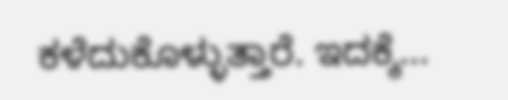ಕಳೆದುಕೊಳ್ಳುತ್ತಾರೆ. ಇದಕ್ಕೆ…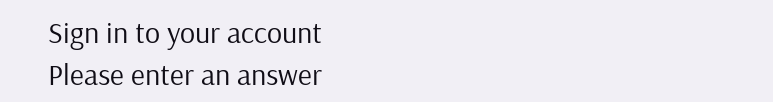Sign in to your account
Please enter an answer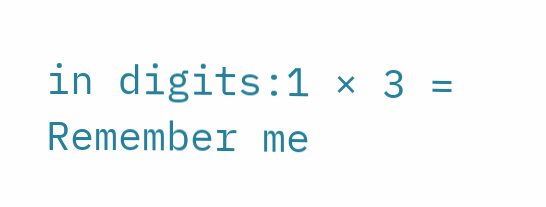in digits:1 × 3 =
Remember me